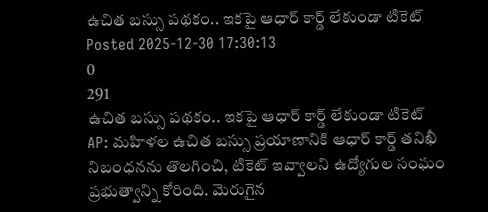ఉచిత బస్సు పథకం.. ఇకపై ఆధార్ కార్డ్ లేకుండా టికెట్
Posted 2025-12-30 17:30:13
0
291
ఉచిత బస్సు పథకం.. ఇకపై ఆధార్ కార్డ్ లేకుండా టికెట్
AP: మహిళల ఉచిత బస్సు ప్రయాణానికి ఆధార్ కార్డ్ తనిఖీ నిబంధనను తొలగించి, టికెట్ ఇవ్వాలని ఉద్యోగుల సంఘం ప్రభుత్వాన్ని కోరింది. మెరుగైన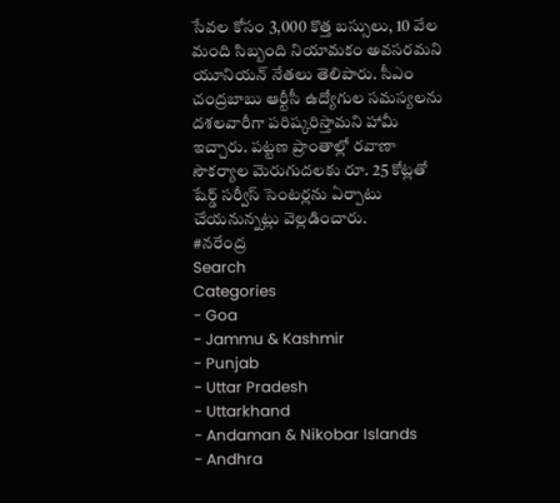సేవల కోసం 3,000 కొత్త బస్సులు, 10 వేల మంది సిబ్బంది నియామకం అవసరమని యూనియన్ నేతలు తెలిపారు. సీఎం చంద్రబాబు ఆర్టీసీ ఉద్యోగుల సమస్యలను దశలవారీగా పరిష్కరిస్తామని హామీ ఇచ్చారు. పట్టణ ప్రాంతాల్లో రవాణా సౌకర్యాల మెరుగుదలకు రూ. 25 కోట్లతో షేర్డ్ సర్వీస్ సెంటర్లను ఏర్పాటు చేయనున్నట్లు వెల్లడించారు.
#నరేంద్ర
Search
Categories
- Goa
- Jammu & Kashmir
- Punjab
- Uttar Pradesh
- Uttarkhand
- Andaman & Nikobar Islands
- Andhra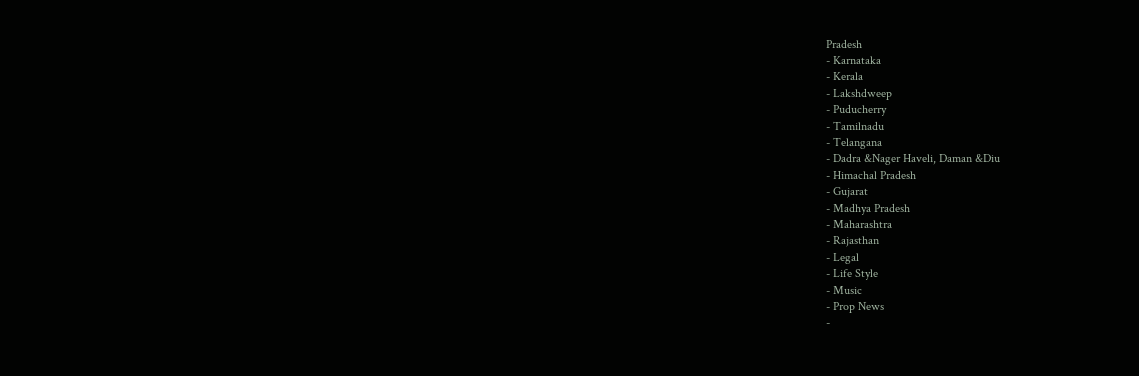Pradesh
- Karnataka
- Kerala
- Lakshdweep
- Puducherry
- Tamilnadu
- Telangana
- Dadra &Nager Haveli, Daman &Diu
- Himachal Pradesh
- Gujarat
- Madhya Pradesh
- Maharashtra
- Rajasthan
- Legal
- Life Style
- Music
- Prop News
-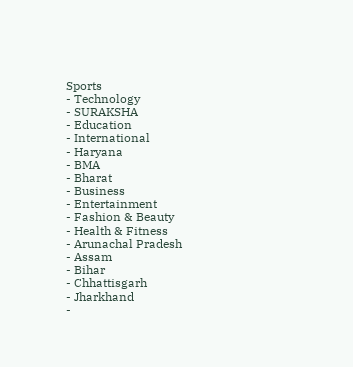Sports
- Technology
- SURAKSHA
- Education
- International
- Haryana
- BMA
- Bharat
- Business
- Entertainment
- Fashion & Beauty
- Health & Fitness
- Arunachal Pradesh
- Assam
- Bihar
- Chhattisgarh
- Jharkhand
-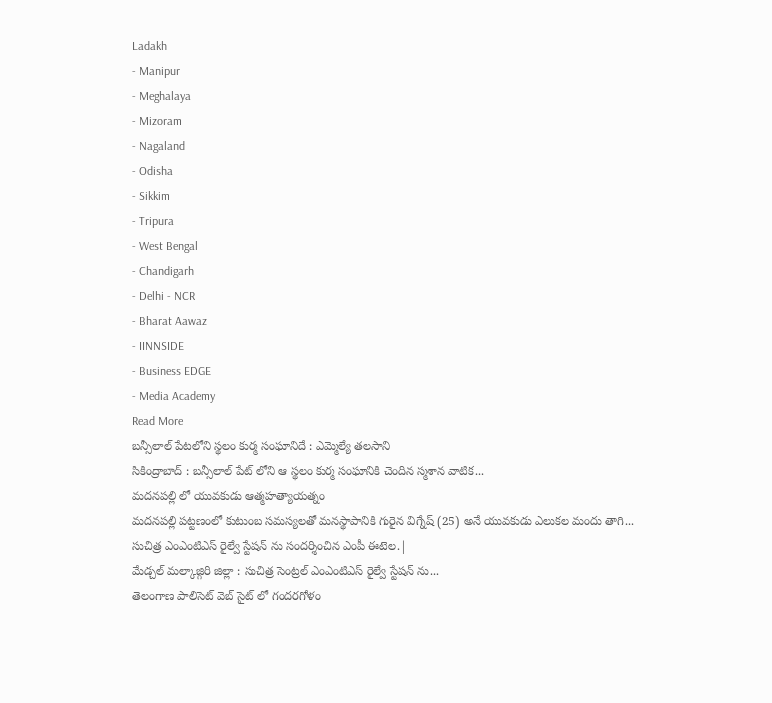Ladakh
- Manipur
- Meghalaya
- Mizoram
- Nagaland
- Odisha
- Sikkim
- Tripura
- West Bengal
- Chandigarh
- Delhi - NCR
- Bharat Aawaz
- IINNSIDE
- Business EDGE
- Media Academy
Read More
బన్సీలాల్ పేటలోని స్థలం కుర్మ సంఘానిదే : ఎమ్మెల్యే తలసాని
సికింద్రాబాద్ : బన్సీలాల్ పేట్ లోని ఆ స్థలం కుర్మ సంఘానికి చెందిన స్మశాన వాటిక...
మదనపల్లి లో యువకుడు ఆత్మహత్యాయత్నం
మదనపల్లి పట్టణంలో కుటుంబ సమస్యలతో మనస్థాపానికి గురైన విగ్నేష్ (25) అనే యువకుడు ఎలుకల మందు తాగి...
సుచిత్ర ఎంఎంటిఎస్ రైల్వే స్టేషన్ ను సందర్శించిన ఎంపీ ఈటెల.|
మేడ్చల్ మల్కాజ్గిరి జిల్లా : సుచిత్ర సెంట్రల్ ఎంఎంటిఎస్ రైల్వే స్టేషన్ ను...
తెలంగాణ పాలిసెట్ వెబ్ సైట్ లో గందరగోళం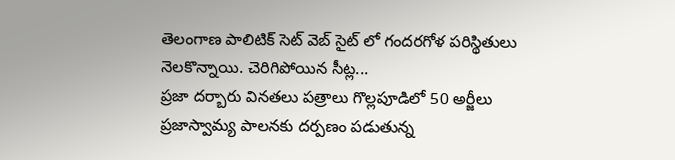తెలంగాణ పాలిటిక్ సెట్ వెబ్ సైట్ లో గందరగోళ పరిస్థితులు నెలకొన్నాయి. చెరిగిపోయిన సీట్ల...
ప్రజా దర్బారు వినతలు పత్రాలు గొల్లపూడిలో 50 అర్జీలు
ప్రజాస్వామ్య పాలనకు దర్పణం పడుతున్న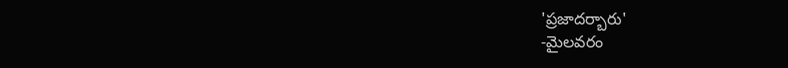'ప్రజాదర్బారు'
-మైలవరం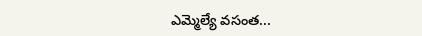ఎమ్మెల్యే వసంత...